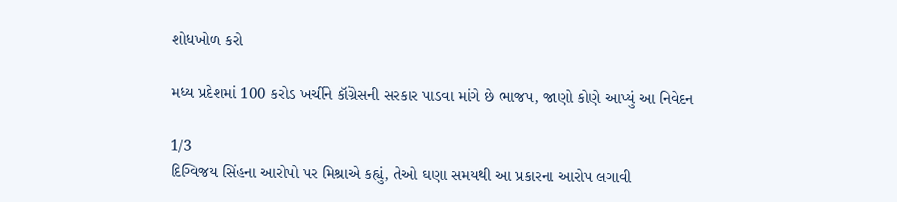શોધખોળ કરો

મધ્ય પ્રદેશમાં 100 કરોડ ખર્ચીને કૉંગ્રેસની સરકાર પાડવા માંગે છે ભાજપ, જાણો કોણે આપ્યું આ નિવેદન

1/3
દિગ્વિજય સિંહના આરોપો પર મિશ્રાએ કહ્યું, તેઓ ઘણા સમયથી આ પ્રકારના આરોપ લગાવી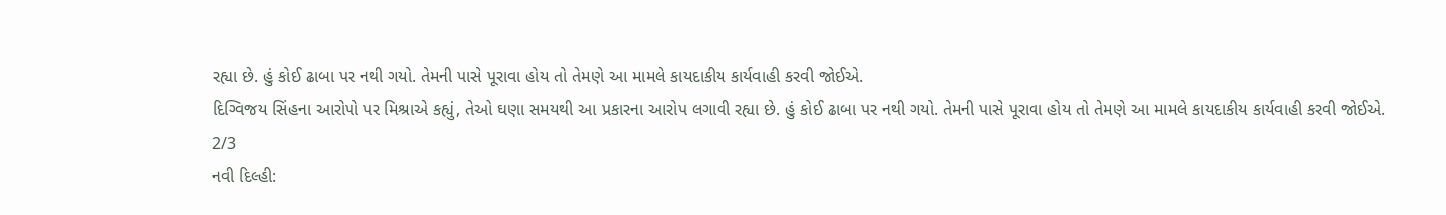રહ્યા છે. હું કોઈ ઢાબા પર નથી ગયો. તેમની પાસે પૂરાવા હોય તો તેમણે આ મામલે કાયદાકીય કાર્યવાહી કરવી જોઈએ.
દિગ્વિજય સિંહના આરોપો પર મિશ્રાએ કહ્યું, તેઓ ઘણા સમયથી આ પ્રકારના આરોપ લગાવી રહ્યા છે. હું કોઈ ઢાબા પર નથી ગયો. તેમની પાસે પૂરાવા હોય તો તેમણે આ મામલે કાયદાકીય કાર્યવાહી કરવી જોઈએ.
2/3
નવી દિલ્હી: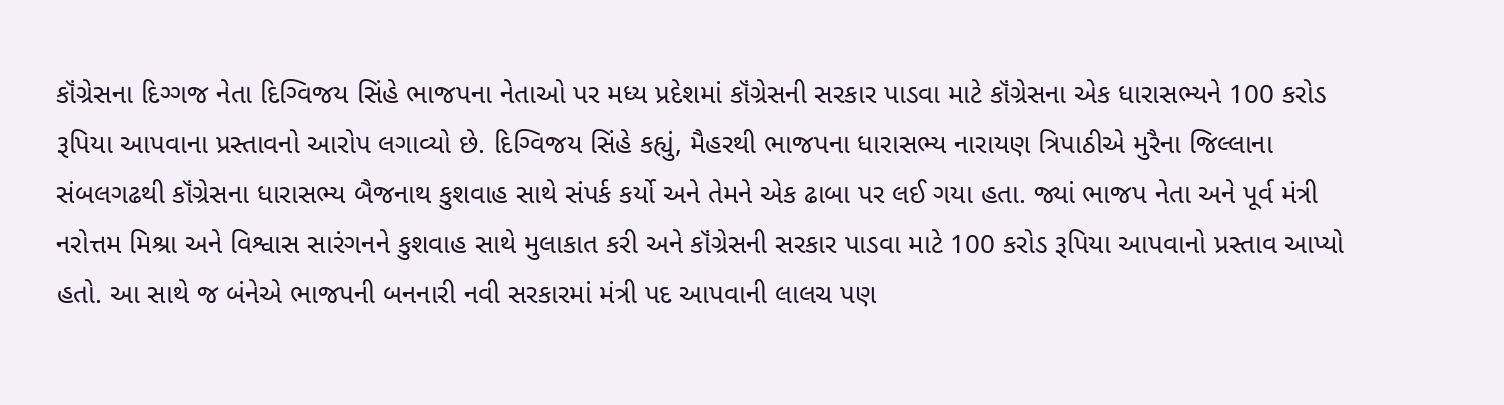કૉંગ્રેસના દિગ્ગજ નેતા દિગ્વિજય સિંહે ભાજપના નેતાઓ પર મધ્ય પ્રદેશમાં કૉંગ્રેસની સરકાર પાડવા માટે કૉંગ્રેસના એક ધારાસભ્યને 100 કરોડ રૂપિયા આપવાના પ્રસ્તાવનો આરોપ લગાવ્યો છે. દિગ્વિજય સિંહે કહ્યું, મૈહરથી ભાજપના ધારાસભ્ય નારાયણ ત્રિપાઠીએ મુરૈના જિલ્લાના સંબલગઢથી કૉંગ્રેસના ધારાસભ્ય બૈજનાથ કુશવાહ સાથે સંપર્ક કર્યો અને તેમને એક ઢાબા પર લઈ ગયા હતા. જ્યાં ભાજપ નેતા અને પૂર્વ મંત્રી નરોત્તમ મિશ્રા અને વિશ્વાસ સારંગનને કુશવાહ સાથે મુલાકાત કરી અને કૉંગ્રેસની સરકાર પાડવા માટે 100 કરોડ રૂપિયા આપવાનો પ્રસ્તાવ આપ્યો હતો. આ સાથે જ બંનેએ ભાજપની બનનારી નવી સરકારમાં મંત્રી પદ આપવાની લાલચ પણ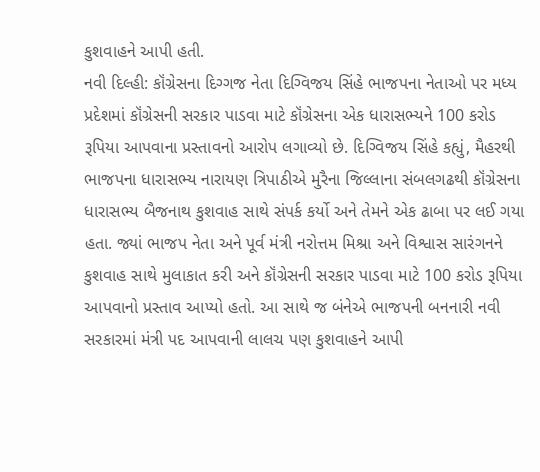કુશવાહને આપી હતી.
નવી દિલ્હી: કૉંગ્રેસના દિગ્ગજ નેતા દિગ્વિજય સિંહે ભાજપના નેતાઓ પર મધ્ય પ્રદેશમાં કૉંગ્રેસની સરકાર પાડવા માટે કૉંગ્રેસના એક ધારાસભ્યને 100 કરોડ રૂપિયા આપવાના પ્રસ્તાવનો આરોપ લગાવ્યો છે. દિગ્વિજય સિંહે કહ્યું, મૈહરથી ભાજપના ધારાસભ્ય નારાયણ ત્રિપાઠીએ મુરૈના જિલ્લાના સંબલગઢથી કૉંગ્રેસના ધારાસભ્ય બૈજનાથ કુશવાહ સાથે સંપર્ક કર્યો અને તેમને એક ઢાબા પર લઈ ગયા હતા. જ્યાં ભાજપ નેતા અને પૂર્વ મંત્રી નરોત્તમ મિશ્રા અને વિશ્વાસ સારંગનને કુશવાહ સાથે મુલાકાત કરી અને કૉંગ્રેસની સરકાર પાડવા માટે 100 કરોડ રૂપિયા આપવાનો પ્રસ્તાવ આપ્યો હતો. આ સાથે જ બંનેએ ભાજપની બનનારી નવી સરકારમાં મંત્રી પદ આપવાની લાલચ પણ કુશવાહને આપી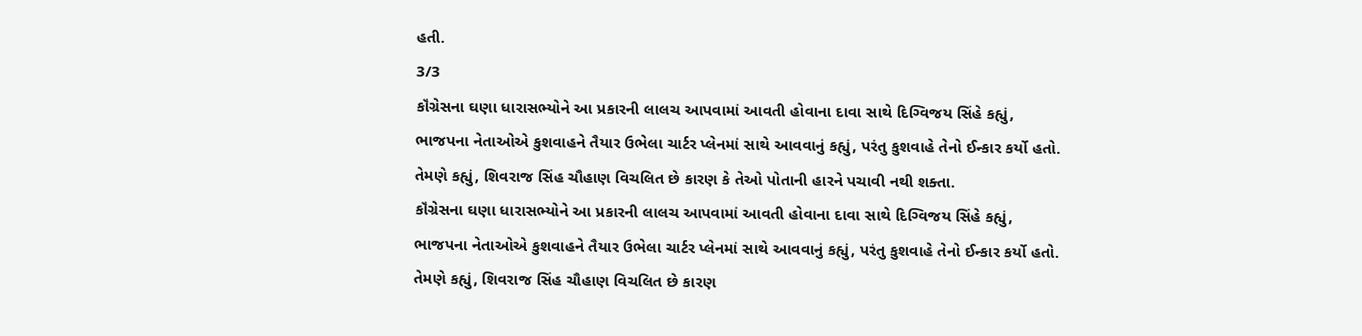હતી.
3/3
કૉંગ્રેસના ઘણા ધારાસભ્યોને આ પ્રકારની લાલચ આપવામાં આવતી હોવાના દાવા સાથે દિગ્વિજય સિંહે કહ્યું, ભાજપના નેતાઓએ કુશવાહને તૈયાર ઉભેલા ચાર્ટર પ્લેનમાં સાથે આવવાનું કહ્યું, પરંતુ કુશવાહે તેનો ઈન્કાર કર્યો હતો. તેમણે કહ્યું, શિવરાજ સિંહ ચૌહાણ વિચલિત છે કારણ કે તેઓ પોતાની હારને પચાવી નથી શક્તા.
કૉંગ્રેસના ઘણા ધારાસભ્યોને આ પ્રકારની લાલચ આપવામાં આવતી હોવાના દાવા સાથે દિગ્વિજય સિંહે કહ્યું, ભાજપના નેતાઓએ કુશવાહને તૈયાર ઉભેલા ચાર્ટર પ્લેનમાં સાથે આવવાનું કહ્યું, પરંતુ કુશવાહે તેનો ઈન્કાર કર્યો હતો. તેમણે કહ્યું, શિવરાજ સિંહ ચૌહાણ વિચલિત છે કારણ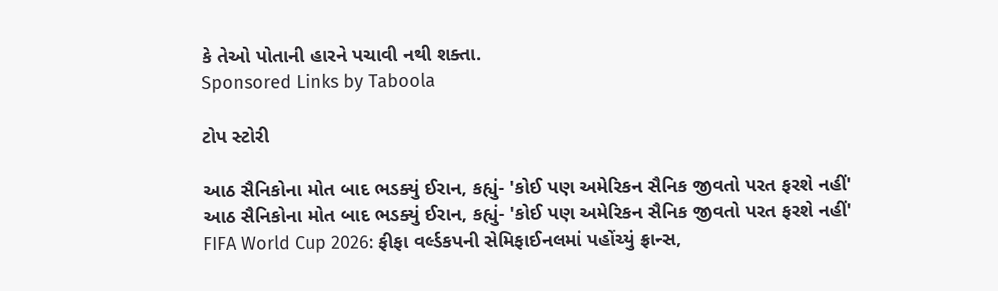કે તેઓ પોતાની હારને પચાવી નથી શક્તા.
Sponsored Links by Taboola

ટોપ સ્ટોરી

આઠ સૈનિકોના મોત બાદ ભડક્યું ઈરાન, કહ્યું- 'કોઈ પણ અમેરિકન સૈનિક જીવતો પરત ફરશે નહીં'
આઠ સૈનિકોના મોત બાદ ભડક્યું ઈરાન, કહ્યું- 'કોઈ પણ અમેરિકન સૈનિક જીવતો પરત ફરશે નહીં'
FIFA World Cup 2026: ફીફા વર્લ્ડકપની સેમિફાઈનલમાં પહોંચ્યું ફ્રાન્સ,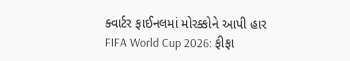ક્વાર્ટર ફાઈનલમાં મોરક્કોને આપી હાર
FIFA World Cup 2026: ફીફા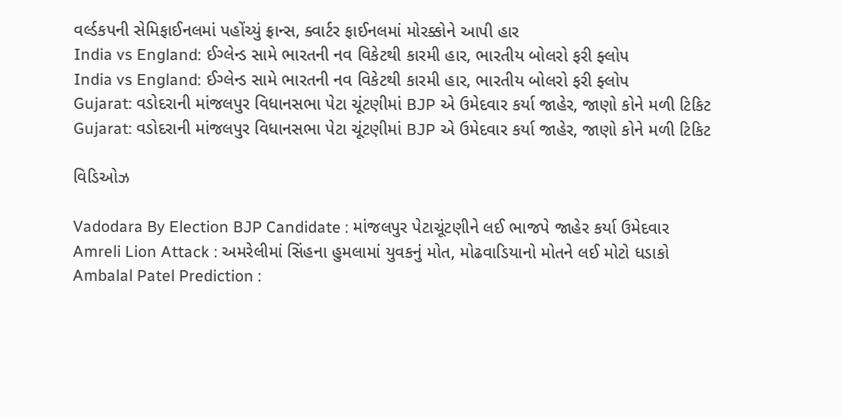વર્લ્ડકપની સેમિફાઈનલમાં પહોંચ્યું ફ્રાન્સ, ક્વાર્ટર ફાઈનલમાં મોરક્કોને આપી હાર
India vs England: ઈગ્લેન્ડ સામે ભારતની નવ વિકેટથી કારમી હાર, ભારતીય બોલરો ફરી ફ્લોપ
India vs England: ઈગ્લેન્ડ સામે ભારતની નવ વિકેટથી કારમી હાર, ભારતીય બોલરો ફરી ફ્લોપ
Gujarat: વડોદરાની માંજલપુર વિધાનસભા પેટા ચૂંટણીમાં BJP એ ઉમેદવાર કર્યા જાહેર, જાણો કોને મળી ટિકિટ
Gujarat: વડોદરાની માંજલપુર વિધાનસભા પેટા ચૂંટણીમાં BJP એ ઉમેદવાર કર્યા જાહેર, જાણો કોને મળી ટિકિટ

વિડિઓઝ

Vadodara By Election BJP Candidate : માંજલપુર પેટાચૂંટણીને લઈ ભાજપે જાહેર કર્યા ઉમેદવાર
Amreli Lion Attack : અમરેલીમાં સિંહના હુમલામાં યુવકનું મોત, મોઢવાડિયાનો મોતને લઈ મોટો ધડાકો
Ambalal Patel Prediction :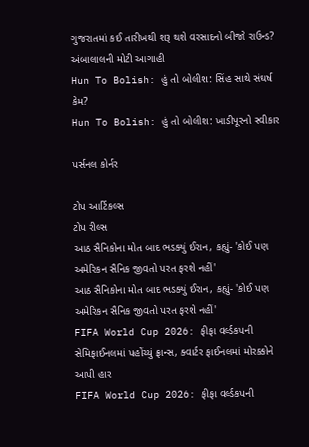ગુજરાતમાં કઈ તારીખથી શરૂ થશે વરસાદનો બીજો રાઉન્ડ? અંબાલાલની મોટી આગાહી
Hun To Bolish: હું તો બોલીશ: સિંહ સાથે સંઘર્ષ કેમ?
Hun To Bolish: હું તો બોલીશ: ખાડીપૂરનો સ્વીકાર

પર્સનલ કોર્નર

ટોપ આર્ટિકલ્સ
ટોપ રીલ્સ
આઠ સૈનિકોના મોત બાદ ભડક્યું ઈરાન, કહ્યું- 'કોઈ પણ અમેરિકન સૈનિક જીવતો પરત ફરશે નહીં'
આઠ સૈનિકોના મોત બાદ ભડક્યું ઈરાન, કહ્યું- 'કોઈ પણ અમેરિકન સૈનિક જીવતો પરત ફરશે નહીં'
FIFA World Cup 2026: ફીફા વર્લ્ડકપની સેમિફાઈનલમાં પહોંચ્યું ફ્રાન્સ, ક્વાર્ટર ફાઈનલમાં મોરક્કોને આપી હાર
FIFA World Cup 2026: ફીફા વર્લ્ડકપની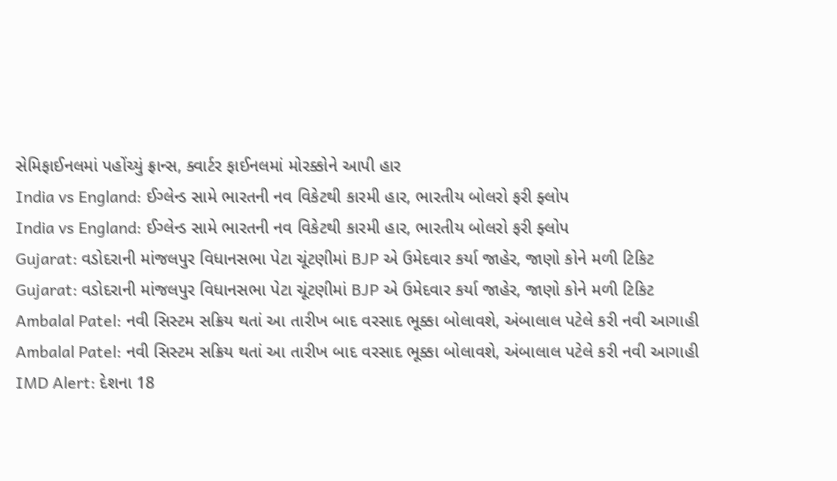સેમિફાઈનલમાં પહોંચ્યું ફ્રાન્સ, ક્વાર્ટર ફાઈનલમાં મોરક્કોને આપી હાર
India vs England: ઈગ્લેન્ડ સામે ભારતની નવ વિકેટથી કારમી હાર, ભારતીય બોલરો ફરી ફ્લોપ
India vs England: ઈગ્લેન્ડ સામે ભારતની નવ વિકેટથી કારમી હાર, ભારતીય બોલરો ફરી ફ્લોપ
Gujarat: વડોદરાની માંજલપુર વિધાનસભા પેટા ચૂંટણીમાં BJP એ ઉમેદવાર કર્યા જાહેર, જાણો કોને મળી ટિકિટ
Gujarat: વડોદરાની માંજલપુર વિધાનસભા પેટા ચૂંટણીમાં BJP એ ઉમેદવાર કર્યા જાહેર, જાણો કોને મળી ટિકિટ
Ambalal Patel: નવી સિસ્ટમ સક્રિય થતાં આ તારીખ બાદ વરસાદ ભૂક્કા બોલાવશે, અંબાલાલ પટેલે કરી નવી આગાહી
Ambalal Patel: નવી સિસ્ટમ સક્રિય થતાં આ તારીખ બાદ વરસાદ ભૂક્કા બોલાવશે, અંબાલાલ પટેલે કરી નવી આગાહી
IMD Alert: દેશના 18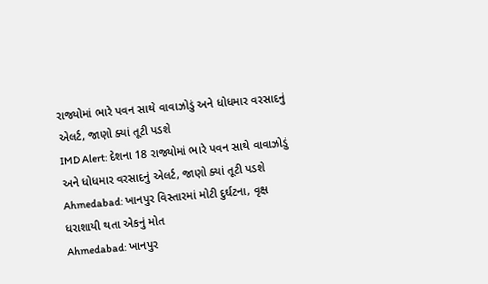રાજ્યોમાં ભારે પવન સાથે વાવાઝોડું અને ધોધમાર વરસાદનું એલર્ટ, જાણો ક્યાં તૂટી પડશે
IMD Alert: દેશના 18 રાજ્યોમાં ભારે પવન સાથે વાવાઝોડું અને ધોધમાર વરસાદનું એલર્ટ, જાણો ક્યાં તૂટી પડશે
Ahmedabad: ખાનપુર વિસ્તારમાં મોટી દુર્ઘટના, વૃક્ષ ધરાશાયી થતા એકનું મોત
Ahmedabad: ખાનપુર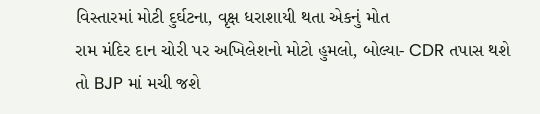વિસ્તારમાં મોટી દુર્ઘટના, વૃક્ષ ધરાશાયી થતા એકનું મોત
રામ મંદિર દાન ચોરી પર અખિલેશનો મોટો હુમલો, બોલ્યા- CDR તપાસ થશે તો BJP માં મચી જશે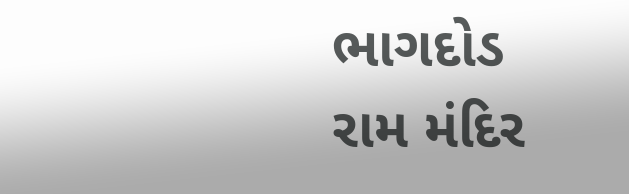ભાગદોડ
રામ મંદિર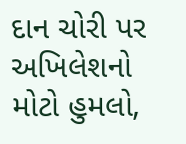દાન ચોરી પર અખિલેશનો મોટો હુમલો,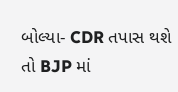બોલ્યા- CDR તપાસ થશે તો BJP માં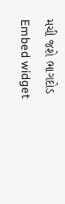મચી જશે ભાગદોડ
Embed widget